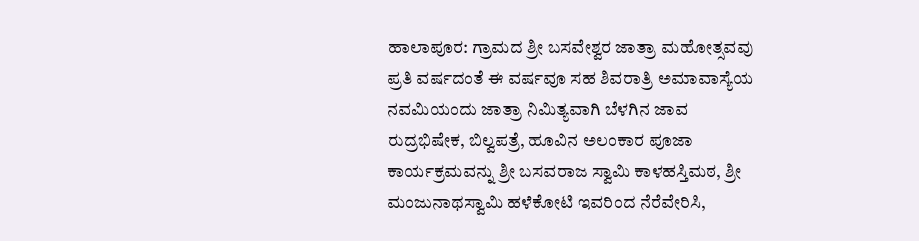ಹಾಲಾಪೂರ: ಗ್ರಾಮದ ಶ್ರೀ ಬಸವೇಶ್ವರ ಜಾತ್ರಾ ಮಹೋತ್ಸವವು ಪ್ರತಿ ವರ್ಷದಂತೆ ಈ ವರ್ಷವೂ ಸಹ ಶಿವರಾತ್ರಿ ಅಮಾವಾಸ್ಯೆಯ ನವಮಿಯಂದು ಜಾತ್ರಾ ನಿಮಿತ್ಯವಾಗಿ ಬೆಳಗಿನ ಜಾವ ರುದ್ರಭಿಷೇಕ, ಬಿಲ್ವಪತ್ರೆ, ಹೂವಿನ ಅಲಂಕಾರ ಪೂಜಾ ಕಾರ್ಯಕ್ರಮವನ್ನು ಶ್ರೀ ಬಸವರಾಜ ಸ್ವಾಮಿ ಕಾಳಹಸ್ತಿಮಠ, ಶ್ರೀ ಮಂಜುನಾಥಸ್ವಾಮಿ ಹಳೆಕೋಟಿ ಇವರಿಂದ ನೆರೆವೇರಿಸಿ,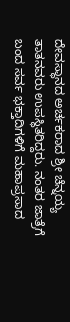ದೇವಸ್ಥಾನದ ಅರ್ಚಕರಾದ ಶ್ರೀ ಚೆನ್ನಯ್ಯ ತಾತನವರು ಉಪಸ್ಥಿತರಿದ್ದರು. ನಂತರ ಜಾತ್ರೆಗೆ ಬಂದ ಸರ್ವ ಭಕ್ತಾದಿಗಳಿಗೆ ಮಹಾಪ್ರಸಾದ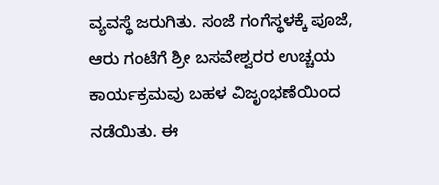ವ್ಯವಸ್ಥೆ ಜರುಗಿತು. ಸಂಜೆ ಗಂಗೆಸ್ಥಳಕ್ಕೆ ಪೂಜೆ, ಆರು ಗಂಟೆಗೆ ಶ್ರೀ ಬಸವೇಶ್ವರರ ಉಚ್ಚಯ ಕಾರ್ಯಕ್ರಮವು ಬಹಳ ವಿಜೃಂಭಣೆಯಿಂದ ನಡೆಯಿತು. ಈ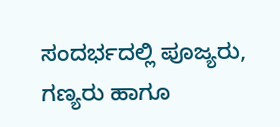ಸಂದರ್ಭದಲ್ಲಿ ಪೂಜ್ಯರು, ಗಣ್ಯರು ಹಾಗೂ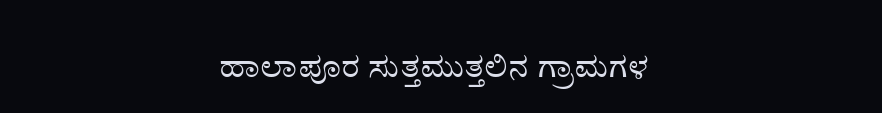ಹಾಲಾಪೂರ ಸುತ್ತಮುತ್ತಲಿನ ಗ್ರಾಮಗಳ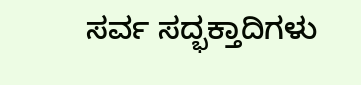ಸರ್ವ ಸದ್ಭಕ್ತಾದಿಗಳು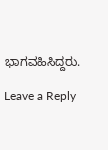ಭಾಗವಹಿಸಿದ್ದರು.

Leave a Reply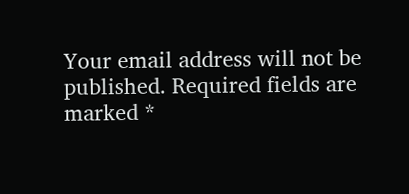Your email address will not be published. Required fields are marked *